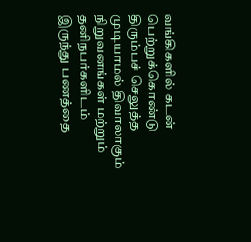வங்கிகளில் கடன் பெற்றுக்கொண்டு திரும்பச் செலுத்த முடியாமல் திவாலாகும் நிறுவனங்கள் மற்றும் தனிநபர்களிடம் இருந்து பணத்தை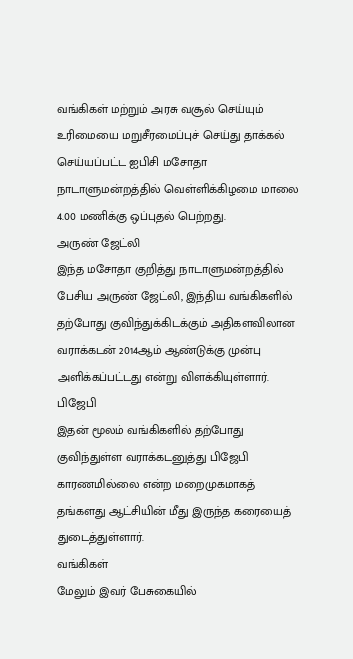வங்கிகள் மற்றும் அரசு வசூல் செய்யும் உரிமையை மறுசீரமைப்புச் செய்து தாக்கல் செய்யப்பட்ட ஐபிசி மசோதா நாடாளுமன்றத்தில் வெள்ளிக்கிழமை மாலை 4.00 மணிக்கு ஒப்புதல் பெற்றது.
அருண் ஜேட்லி
இந்த மசோதா குறித்து நாடாளுமன்றத்தில் பேசிய அருண் ஜேட்லி, இந்திய வங்கிகளில் தற்போது குவிந்துக்கிடக்கும் அதிகளவிலான வராக்கடன் 2014ஆம் ஆண்டுக்கு முன்பு அளிக்கப்பட்டது என்று விளக்கியுள்ளார்.
பிஜேபி
இதன் மூலம் வங்கிகளில் தற்போது குவிந்துள்ள வராக்கடனுத்து பிஜேபி காரணமில்லை என்ற மறைமுகமாகத் தங்களது ஆட்சியின் மீது இருந்த கரையைத் துடைத்துள்ளார்.
வங்கிகள்
மேலும் இவர் பேசுகையில்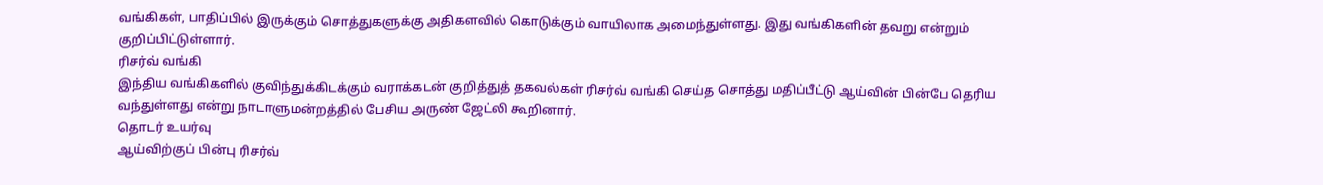வங்கிகள், பாதிப்பில் இருக்கும் சொத்துகளுக்கு அதிகளவில் கொடுக்கும் வாயிலாக அமைந்துள்ளது. இது வங்கிகளின் தவறு என்றும் குறிப்பிட்டுள்ளார்.
ரிசர்வ் வங்கி
இந்திய வங்கிகளில் குவிந்துக்கிடக்கும் வராக்கடன் குறித்துத் தகவல்கள் ரிசர்வ் வங்கி செய்த சொத்து மதிப்பீட்டு ஆய்வின் பின்பே தெரிய வந்துள்ளது என்று நாடாளுமன்றத்தில் பேசிய அருண் ஜேட்லி கூறினார்.
தொடர் உயர்வு
ஆய்விற்குப் பின்பு ரிசர்வ்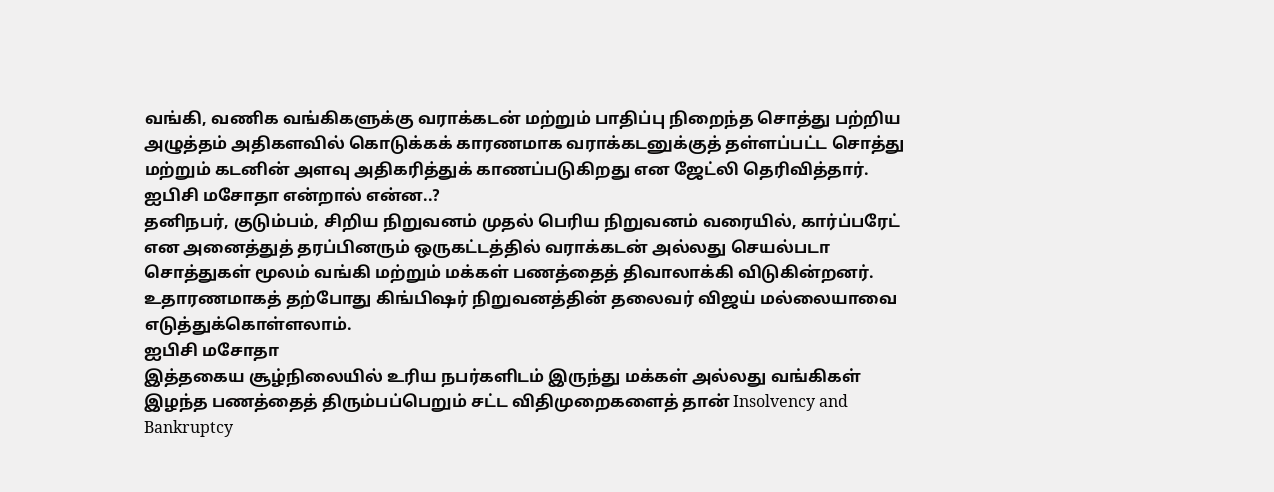வங்கி, வணிக வங்கிகளுக்கு வராக்கடன் மற்றும் பாதிப்பு நிறைந்த சொத்து பற்றிய அழுத்தம் அதிகளவில் கொடுக்கக் காரணமாக வராக்கடனுக்குத் தள்ளப்பட்ட சொத்து மற்றும் கடனின் அளவு அதிகரித்துக் காணப்படுகிறது என ஜேட்லி தெரிவித்தார்.
ஐபிசி மசோதா என்றால் என்ன..?
தனிநபர், குடும்பம், சிறிய நிறுவனம் முதல் பெரிய நிறுவனம் வரையில், கார்ப்பரேட் என அனைத்துத் தரப்பினரும் ஒருகட்டத்தில் வராக்கடன் அல்லது செயல்படா சொத்துகள் மூலம் வங்கி மற்றும் மக்கள் பணத்தைத் திவாலாக்கி விடுகின்றனர்.
உதாரணமாகத் தற்போது கிங்பிஷர் நிறுவனத்தின் தலைவர் விஜய் மல்லையாவை எடுத்துக்கொள்ளலாம்.
ஐபிசி மசோதா
இத்தகைய சூழ்நிலையில் உரிய நபர்களிடம் இருந்து மக்கள் அல்லது வங்கிகள் இழந்த பணத்தைத் திரும்பப்பெறும் சட்ட விதிமுறைகளைத் தான் Insolvency and Bankruptcy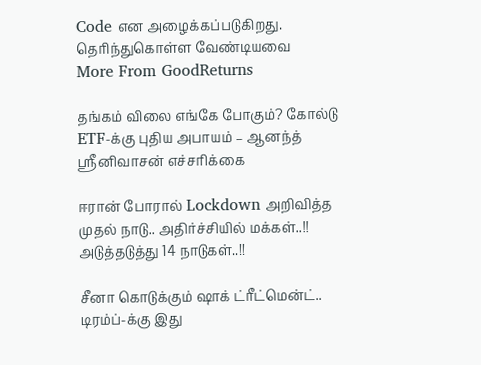Code என அழைக்கப்படுகிறது.
தெரிந்துகொள்ள வேண்டியவை
More From GoodReturns

தங்கம் விலை எங்கே போகும்? கோல்டு ETF-க்கு புதிய அபாயம் – ஆனந்த் ஸ்ரீனிவாசன் எச்சரிக்கை

ஈரான் போரால் Lockdown அறிவித்த முதல் நாடு.. அதிர்ச்சியில் மக்கள்..!! அடுத்தடுத்து 14 நாடுகள்..!!

சீனா கொடுக்கும் ஷாக் ட்ரீட்மென்ட்.. டிரம்ப்-க்கு இது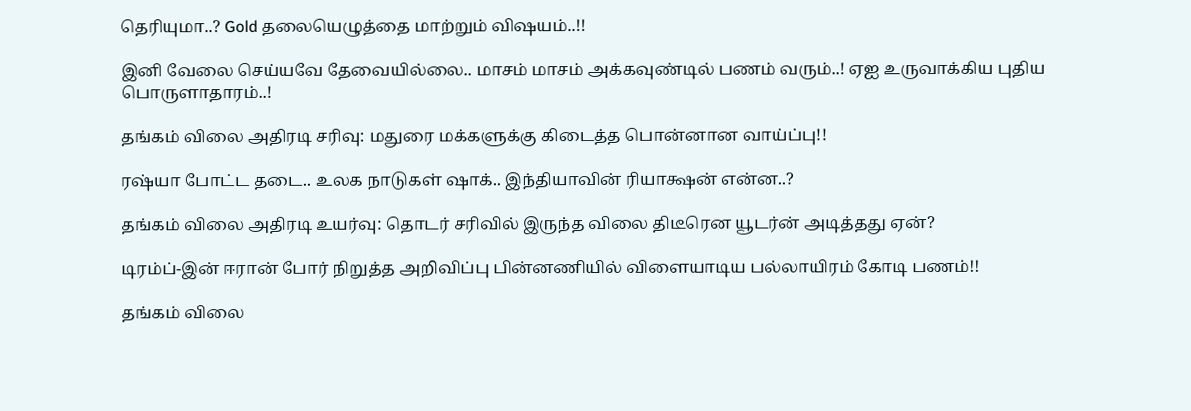தெரியுமா..? Gold தலையெழுத்தை மாற்றும் விஷயம்..!!

இனி வேலை செய்யவே தேவையில்லை.. மாசம் மாசம் அக்கவுண்டில் பணம் வரும்..! ஏஐ உருவாக்கிய புதிய பொருளாதாரம்..!

தங்கம் விலை அதிரடி சரிவு: மதுரை மக்களுக்கு கிடைத்த பொன்னான வாய்ப்பு!!

ரஷ்யா போட்ட தடை.. உலக நாடுகள் ஷாக்.. இந்தியாவின் ரியாக்ஷன் என்ன..?

தங்கம் விலை அதிரடி உயர்வு: தொடர் சரிவில் இருந்த விலை திடீரென யூடர்ன் அடித்தது ஏன்?

டிரம்ப்-இன் ஈரான் போர் நிறுத்த அறிவிப்பு பின்னணியில் விளையாடிய பல்லாயிரம் கோடி பணம்!!

தங்கம் விலை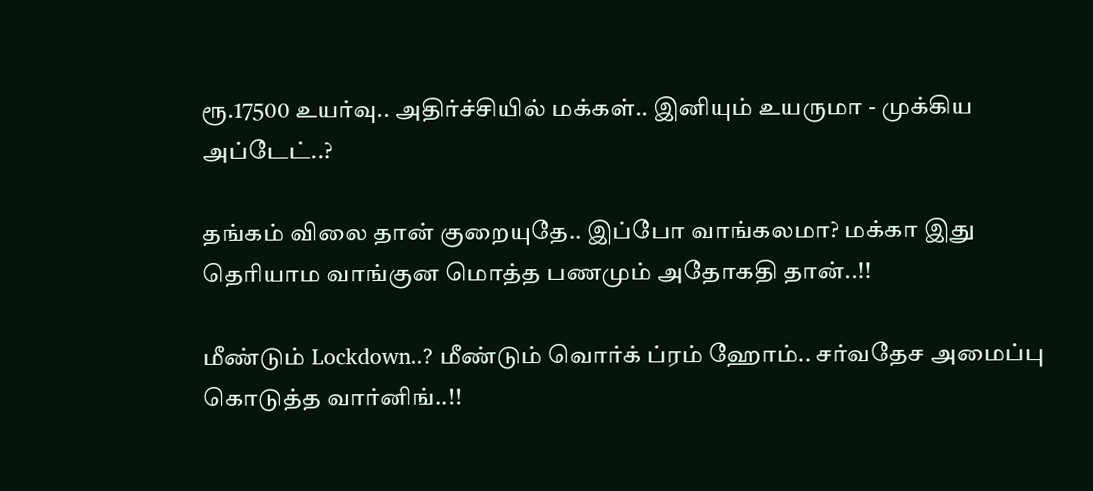ரூ.17500 உயர்வு.. அதிர்ச்சியில் மக்கள்.. இனியும் உயருமா - முக்கிய அப்டேட்..?

தங்கம் விலை தான் குறையுதே.. இப்போ வாங்கலமா? மக்கா இது தெரியாம வாங்குன மொத்த பணமும் அதோகதி தான்..!!

மீண்டும் Lockdown..? மீண்டும் வொர்க் ப்ரம் ஹோம்.. சர்வதேச அமைப்பு கொடுத்த வார்னிங்..!!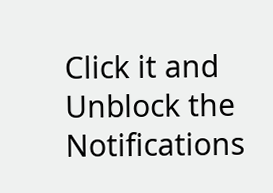Click it and Unblock the Notifications